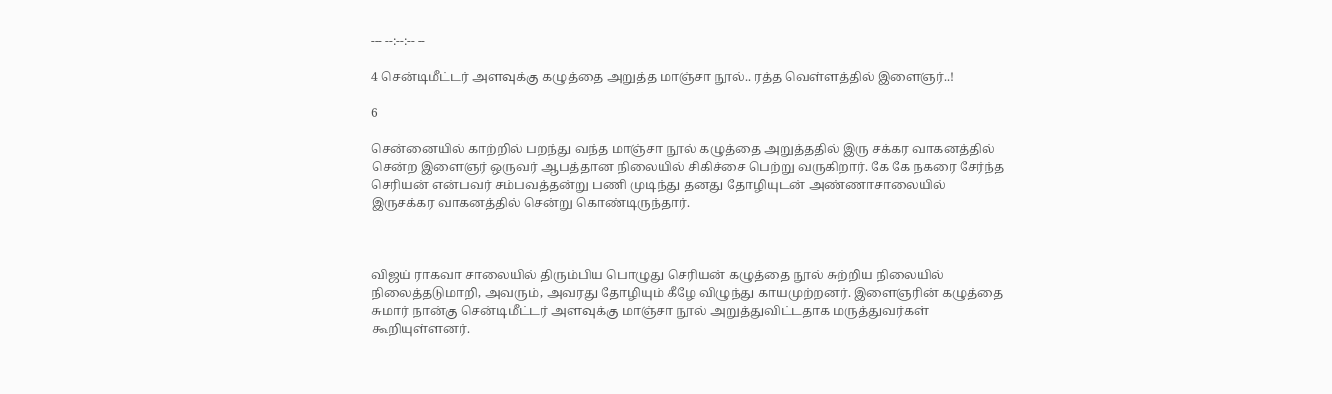--- --:--:-- --

4 சென்டிமீட்டர் அளவுக்கு கழுத்தை அறுத்த மாஞ்சா நூல்.. ரத்த வெள்ளத்தில் இளைஞர்..!

6

சென்னையில் காற்றில் பறந்து வந்த மாஞ்சா நூல் கழுத்தை அறுத்ததில் இரு சக்கர வாகனத்தில் சென்ற இளைஞர் ஒருவர் ஆபத்தான நிலையில் சிகிச்சை பெற்று வருகிறார். கே கே நகரை சேர்ந்த செரியன் என்பவர் சம்பவத்தன்று பணி முடிந்து தனது தோழியுடன் அண்ணாசாலையில் இருசக்கர வாகனத்தில் சென்று கொண்டிருந்தார்.



விஜய் ராகவா சாலையில் திரும்பிய பொழுது செரியன் கழுத்தை நூல் சுற்றிய நிலையில் நிலைத்தடுமாறி, அவரும், அவரது தோழியும் கீழே விழுந்து காயமுற்றனர். இளைஞரின் கழுத்தை சுமார் நான்கு சென்டிமீட்டர் அளவுக்கு மாஞ்சா நூல் அறுத்துவிட்டதாக மருத்துவர்கள் கூறியுள்ளனர்.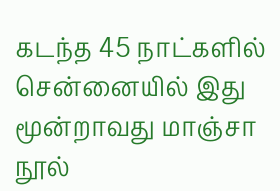கடந்த 45 நாட்களில் சென்னையில் இது மூன்றாவது மாஞ்சா நூல்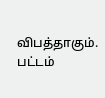விபத்தாகும். பட்டம்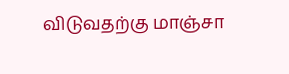விடுவதற்கு மாஞ்சா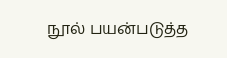நூல் பயன்படுத்த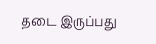தடை இருப்பது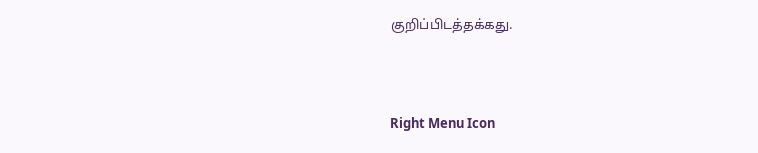குறிப்பிடத்தக்கது.



Right Menu Icon